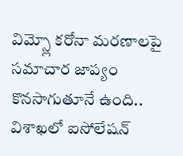విమ్స్లో కరోనా మరణాలపై సమాచార జాప్యం కొనసాగుతూనే ఉంది.. విశాఖలో ఐసోలేషన్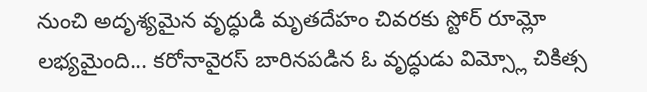నుంచి అదృశ్యమైన వృద్ధుడి మృతదేహం చివరకు స్టోర్ రూమ్లో లభ్యమైంది... కరోనావైరస్ బారినపడిన ఓ వృద్ధుడు విమ్స్లో చికిత్స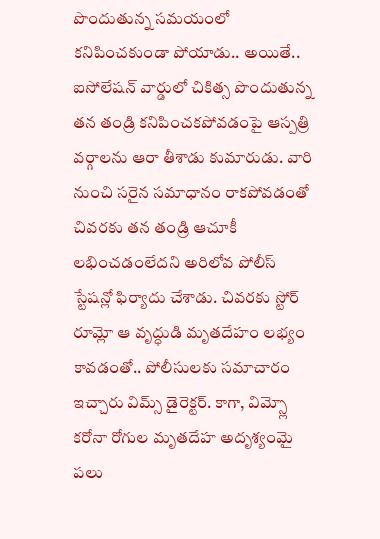పొందుతున్న సమయంలో కనిపించకుండా పోయాడు.. అయితే.. ఐసోలేషన్ వార్డులో చికిత్స పొందుతున్న తన తండ్రి కనిపించకపోవడంపై ఆస్పత్రి వర్గాలను ఆరా తీశాడు కుమారుడు. వారి నుంచి సరైన సమాధానం రాకపోవడంతో చివరకు తన తండ్రి ఆచూకీ లభించడంలేదని అరిలోవ పోలీస్ స్టేషన్లో ఫిర్యాదు చేశాడు. చివరకు స్టోర్ రూమ్లో ఆ వృద్ధుడి మృతదేహం లభ్యం కావడంతో.. పోలీసులకు సమాచారం ఇచ్చారు విమ్స్ డైరెక్టర్. కాగా, విమ్స్లో కరోనా రోగుల మృతదేహ అదృశ్యంమై పలు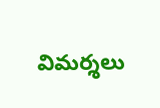విమర్శలు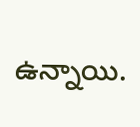ఉన్నాయి.